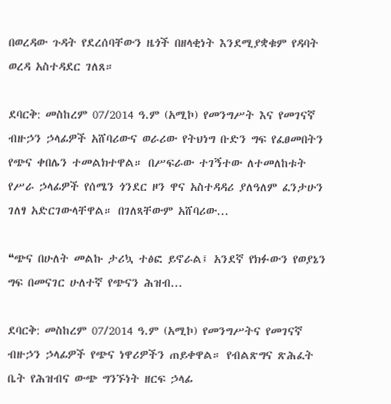በወረዳው ጉዳት የደረሰባቸውን ዜጎች በዘላቂነት እንደሚያቋቁም የዳባት ወረዳ አስተዳደር ገለጸ።

ደባርቅ: መስከረም 07/2014 ዓ.ም (አሚኮ) የመንግሥት እና የመገናኛ ብዙኃን ኃላፊዎች አሸባሪውና ወራሪው የትህነግ ቡድን ግፍ የፈፀመበትን የጭና ቀበሌን ተመልክተዋል። በሥፍራው ተገኝተው ለተመለከቱት የሥራ ኃላፊዎች የሰሜን ጎንደር ዞን ዋና አስተዳዳሪ ያለዓለም ፈንታሁን ገለፃ አድርገውላቸዋል። በገለጻቸውም አሸባሪው...

❝ጭና በሁለት መልኩ ታሪኳ ተፅፎ ይኖራል፤ አንደኛ የክፉውን የወያኔን ግፍ በመናገር ሁለተኛ የጭናን ሕዝብ...

ደባርቅ: መስከረም 07/2014 ዓ.ም (አሚኮ) የመንግሥትና የመገናኛ ብዙኃን ኃላፊዎች የጭና ነዋሪዎችን ጠይቀዋል። የብልጽግና ጽሕፈት ቤት የሕዝብና ውጭ ግንኙነት ዘርፍ ኃላፊ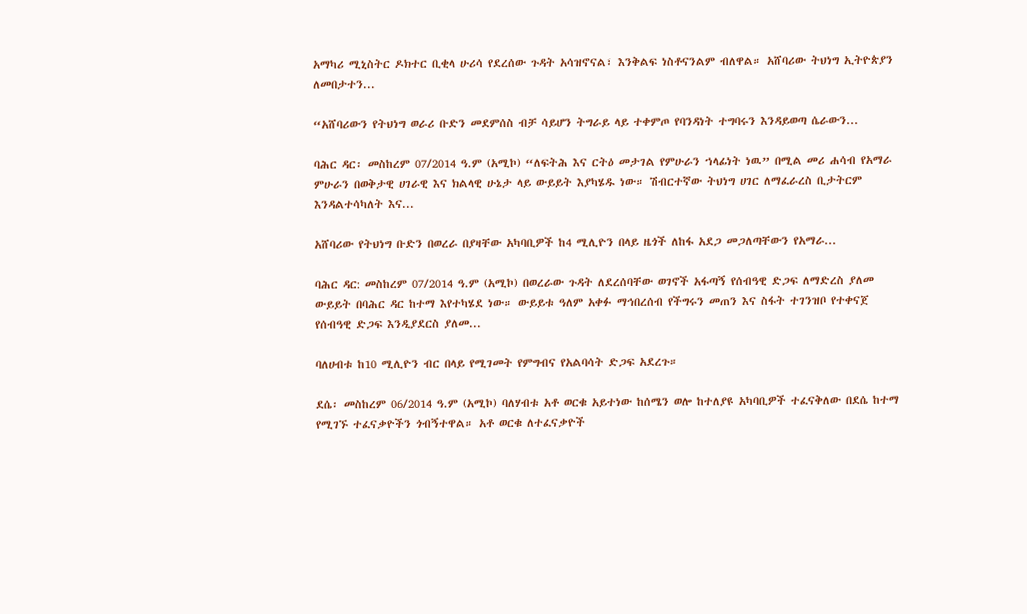አማካሪ ሚኒስትር ዶክተር ቢቂላ ሁሪሳ የደረሰው ጉዳት አሳዝኖናል፣ እንቅልፍ ነስቶናንልም ብለዋል። አሸባሪው ትህነግ ኢትዮጵያን ለመበታተን...

“አሸባሪውን የትህነግ ወራሪ ቡድን መደምሰስ ብቻ ሳይሆን ትግራይ ላይ ተቀምጦ የባንዳነት ተግባሩን እንዳይወጣ ሴራውን...

ባሕር ዳር፡ መስከረም 07/2014 ዓ.ም (አሚኮ) “ለፍትሕ እና ርትዕ መታገል የምሁራን ኀላፊነት ነዉ” በሚል መሪ ሐሳብ የአማራ ምሁራን በወቅታዊ ሀገራዊ እና ክልላዊ ሁኔታ ላይ ውይይት እያካሄዱ ነው። ሽብርተኛው ትህነግ ሀገር ለማፈራረስ ቢታትርም እንዳልተሳካለት እና...

አሸባሪው የትህነግ ቡድን በወረራ በያዛቸው አካባቢዎች ከ4 ሚሊዮን በላይ ዜጎች ለከፋ አደጋ መጋለጣቸውን የአማራ...

ባሕር ዳር: መስከረም 07/2014 ዓ.ም (አሚኮ) በወረራው ጉዳት ለደረሰባቸው ወገኖች አፋጣኝ የሰብዓዊ ድጋፍ ለማድረስ ያለመ ውይይት በባሕር ዳር ከተማ እየተካሄደ ነው። ውይይቱ ዓለም አቀፉ ማኅበረሰብ የችግሩን መጠን እና ስፋት ተገንዝቦ የተቀናጀ የሰብዓዊ ድጋፍ እንዲያደርስ ያለመ...

ባለሀብቱ ከ10 ሚሊዮን ብር በላይ የሚገመት የምግብና የአልባሳት ድጋፍ አደረጉ።

ደሴ፡ መስከረም 06/2014 ዓ.ም (አሚኮ) ባለሃብቱ አቶ ወርቁ አይተነው ከሰሜን ወሎ ከተለያዩ አካባቢዎች ተፈናቅለው በደሴ ከተማ የሚገኙ ተፈናቃዮችን ጎብኝተዋል። አቶ ወርቁ ለተፈናቃዮች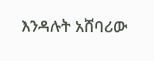እንዳሉት አሸባሪው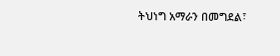ትህነግ አማራን በመግደል፣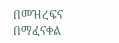በመዝረፍና በማፈናቀል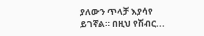ያለውን ጥላቻ እያሳየ ይገኛል። በዚህ የሽብር...